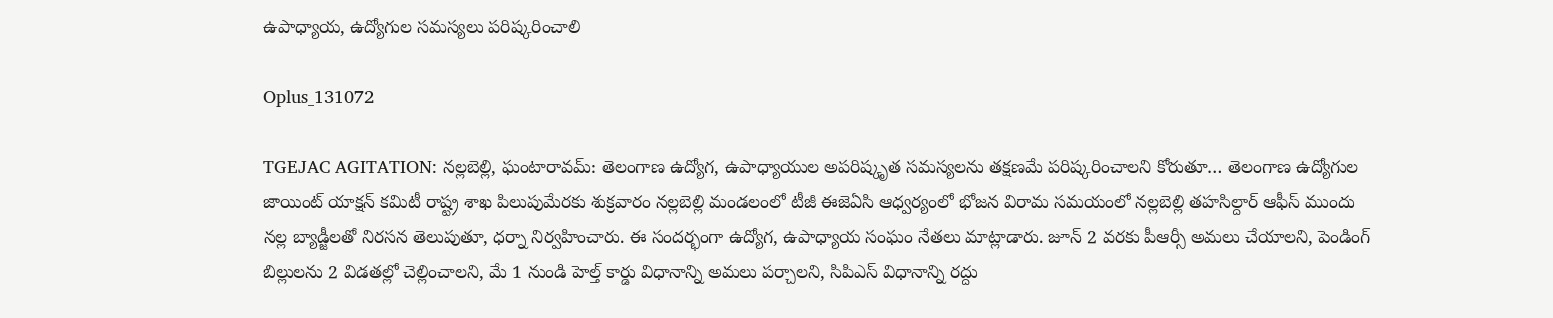ఉపాధ్యాయ, ఉద్యోగుల సమస్యలు పరిష్కరించాలి

Oplus_131072

TGEJAC AGITATION: నల్లబెల్లి, ఘంటారావమ్: తెలంగాణ ఉద్యోగ, ఉపాధ్యాయుల అపరిష్కృత సమస్యలను తక్షణమే పరిష్కరించాలని కోరుతూ… తెలంగాణ ఉద్యోగుల జాయింట్ యాక్షన్ కమిటీ రాష్ట్ర శాఖ పిలుపుమేరకు శుక్రవారం నల్లబెల్లి మండలంలో టీజీ ఈజెఏసి ఆధ్వర్యంలో భోజన విరామ సమయంలో నల్లబెల్లి తహసిల్దార్ ఆఫీస్ ముందు నల్ల బ్యాడ్జీలతో నిరసన తెలుపుతూ, ధర్నా నిర్వహించారు. ఈ సందర్భంగా ఉద్యోగ, ఉపాధ్యాయ సంఘం నేతలు మాట్లాడారు. జూన్ 2 వరకు పీఆర్సీ అమలు చేయాలని, పెండింగ్ బిల్లులను 2 విడతల్లో చెల్లించాలని, మే 1 నుండి హెల్త్ కార్డు విధానాన్ని అమలు పర్చాలని, సిపిఎస్ విధానాన్ని రద్దు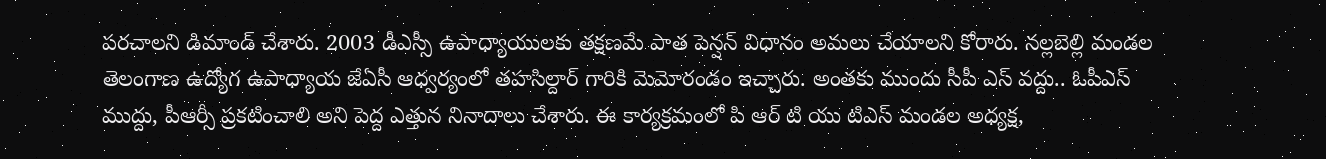పరచాలని డిమాండ్ చేశారు. 2003 డీఎస్సీ ఉపాధ్యాయులకు తక్షణమే పాత పెన్షన్ విధానం అమలు చేయాలని కోరారు. నల్లబెల్లి మండల తెలంగాణ ఉద్యోగ ఉపాధ్యాయ జేఏసీ ఆధ్వర్యంలో తహసిల్దార్ గారికి మెమోరండం ఇచ్చారు. అంతకు ముందు సీపీ ఎస్ వద్దు.. ఓపీఎస్ ముద్దు, పీఆర్సీ ప్రకటించాలి అని పెద్ద ఎత్తున నినాదాలు చేశారు. ఈ కార్యక్రమంలో పి ఆర్ టి యు టిఎస్ మండల అధ్యక్ష,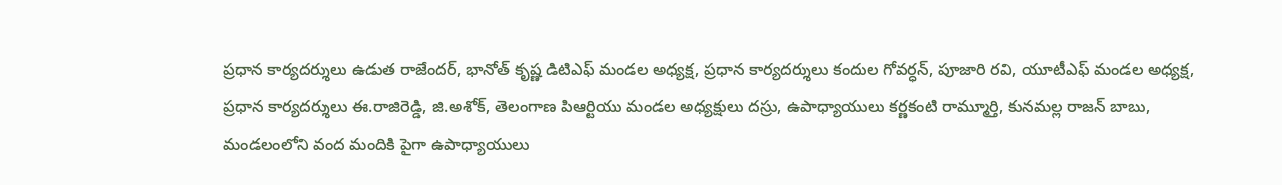ప్రధాన కార్యదర్శులు ఉడుత రాజేందర్, భానోత్ కృష్ణ డిటిఎఫ్ మండల అధ్యక్ష, ప్రధాన కార్యదర్శులు కందుల గోవర్ధన్, పూజారి రవి, యూటీఎఫ్ మండల అధ్యక్ష, ప్రధాన కార్యదర్శులు ఈ.రాజిరెడ్డి, జి.అశోక్, తెలంగాణ పిఆర్టియు మండల అధ్యక్షులు దస్రు, ఉపాధ్యాయులు కర్ణకంటి రామ్మూర్తి, కునమల్ల రాజన్ బాబు, మండలంలోని వంద మందికి పైగా ఉపాధ్యాయులు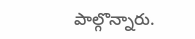పాల్గొన్నారు.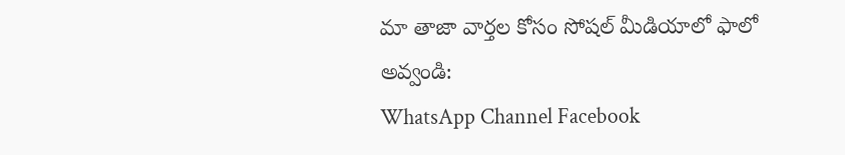మా తాజా వార్తల కోసం సోషల్ మీడియాలో ఫాలో అవ్వండి:
WhatsApp Channel Facebook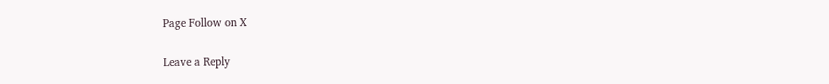Page Follow on X

Leave a Reply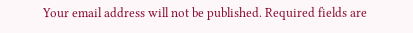Your email address will not be published. Required fields are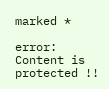marked *

error: Content is protected !!